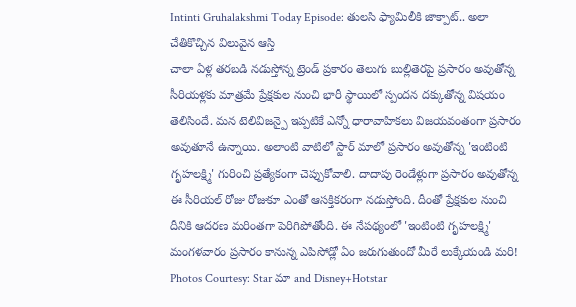Intinti Gruhalakshmi Today Episode: తులసి ఫ్యామిలీకి జాక్పాట్.. అలా చేతికొచ్చిన విలువైన ఆస్తి
చాలా ఏళ్ల తరబడి నడుస్తోన్న ట్రెండ్ ప్రకారం తెలుగు బుల్లితెరపై ప్రసారం అవుతోన్న సీరియళ్లకు మాత్రమే ప్రేక్షకుల నుంచి భారీ స్థాయిలో స్పందన దక్కుతోన్న విషయం తెలిసిందే. మన టెలివిజన్పై ఇప్పటికే ఎన్నో ధారావాహికలు విజయవంతంగా ప్రసారం అవుతూనే ఉన్నాయి. అలాంటి వాటిలో స్టార్ మాలో ప్రసారం అవుతోన్న 'ఇంటింటి గృహలక్ష్మి' గురించి ప్రత్యేకంగా చెప్పుకోవాలి. దాదాపు రెండేళ్లుగా ప్రసారం అవుతోన్న ఈ సీరియల్ రోజు రోజుకూ ఎంతో ఆసక్తికరంగా నడుస్తోంది. దీంతో ప్రేక్షకుల నుంచి దీనికి ఆదరణ మరింతగా పెరిగిపోతోంది. ఈ నేపథ్యంలో 'ఇంటింటి గృహలక్ష్మి' మంగళవారం ప్రసారం కానున్న ఎపిసోడ్లో ఏం జరుగుతుందో మీరే లుక్కేయండి మరి!
Photos Courtesy: Star మా and Disney+Hotstar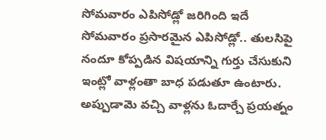సోమవారం ఎపిసోడ్లో జరిగింది ఇదే
సోమవారం ప్రసారమైన ఎపిసోడ్లో.. తులసిపై నందూ కోప్పడిన విషయాన్ని గుర్తు చేసుకుని ఇంట్లో వాళ్లంతా బాధ పడుతూ ఉంటారు. అప్పుడామె వచ్చి వాళ్లను ఓదార్చే ప్రయత్నం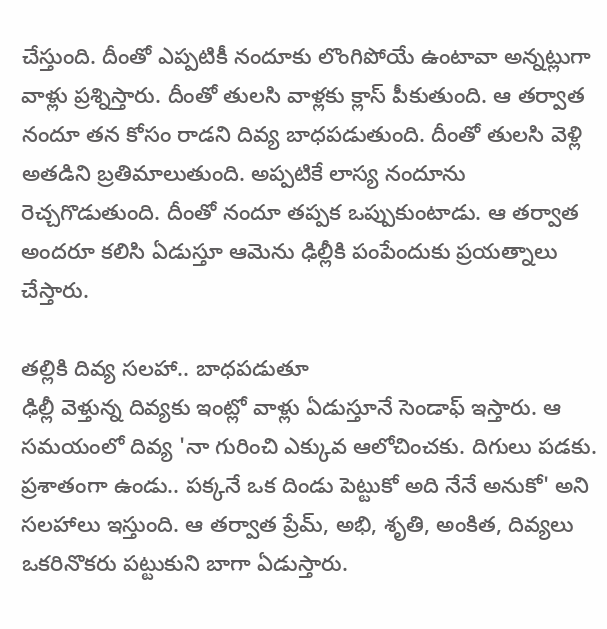చేస్తుంది. దీంతో ఎప్పటికీ నందూకు లొంగిపోయే ఉంటావా అన్నట్లుగా వాళ్లు ప్రశ్నిస్తారు. దీంతో తులసి వాళ్లకు క్లాస్ పీకుతుంది. ఆ తర్వాత నందూ తన కోసం రాడని దివ్య బాధపడుతుంది. దీంతో తులసి వెళ్లి అతడిని బ్రతిమాలుతుంది. అప్పటికే లాస్య నందూను రెచ్చగొడుతుంది. దీంతో నందూ తప్పక ఒప్పుకుంటాడు. ఆ తర్వాత అందరూ కలిసి ఏడుస్తూ ఆమెను ఢిల్లీకి పంపేందుకు ప్రయత్నాలు చేస్తారు.

తల్లికి దివ్య సలహా.. బాధపడుతూ
ఢిల్లీ వెళ్తున్న దివ్యకు ఇంట్లో వాళ్లు ఏడుస్తూనే సెండాఫ్ ఇస్తారు. ఆ సమయంలో దివ్య 'నా గురించి ఎక్కువ ఆలోచించకు. దిగులు పడకు. ప్రశాతంగా ఉండు.. పక్కనే ఒక దిండు పెట్టుకో అది నేనే అనుకో' అని సలహాలు ఇస్తుంది. ఆ తర్వాత ప్రేమ్, అభి, శృతి, అంకిత, దివ్యలు ఒకరినొకరు పట్టుకుని బాగా ఏడుస్తారు.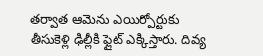తర్వాత ఆమెను ఎయిర్పోర్టుకు తీసుకెళ్లి ఢిల్లీకి ఫ్లైట్ ఎక్కిస్తారు. దివ్య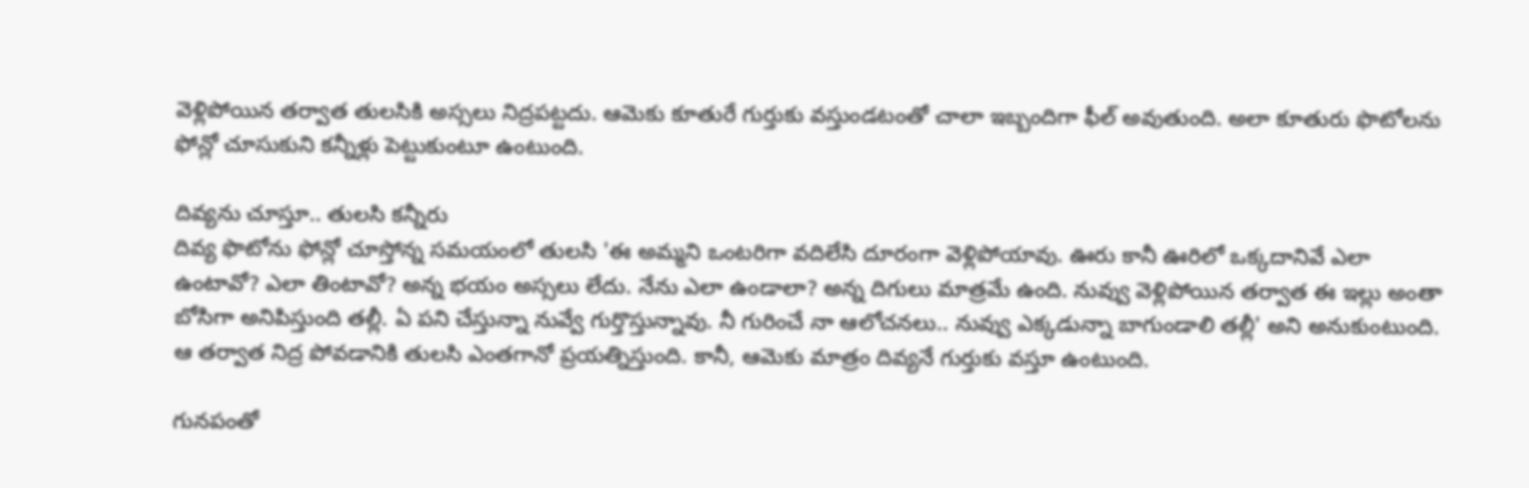వెళ్లిపోయిన తర్వాత తులసికి అస్సలు నిద్రపట్టదు. ఆమెకు కూతురే గుర్తుకు వస్తుండటంతో చాలా ఇబ్బందిగా ఫీల్ అవుతుంది. అలా కూతురు ఫొటోలను ఫోన్లో చూసుకుని కన్నీళ్లు పెట్టుకుంటూ ఉంటుంది.

దివ్యను చూస్తూ.. తులసి కన్నీరు
దివ్య ఫొటోను ఫోన్లో చూస్తోన్న సమయంలో తులసి 'ఈ అమ్మని ఒంటరిగా వదిలేసి దూరంగా వెళ్లిపోయావు. ఊరు కానీ ఊరిలో ఒక్కదానివే ఎలా ఉంటావో? ఎలా తింటావో? అన్న భయం అస్సలు లేదు. నేను ఎలా ఉండాలా? అన్న దిగులు మాత్రమే ఉంది. నువ్వు వెళ్లిపోయిన తర్వాత ఈ ఇల్లు అంతా బోసిగా అనిపిస్తుంది తల్లీ. ఏ పని చేస్తున్నా నువ్వే గుర్తొస్తున్నావు. నీ గురించే నా ఆలోచనలు.. నువ్వు ఎక్కడున్నా బాగుండాలి తల్లీ' అని అనుకుంటుంది. ఆ తర్వాత నిద్ర పోవడానికి తులసి ఎంతగానో ప్రయత్నిస్తుంది. కానీ, ఆమెకు మాత్రం దివ్యనే గుర్తుకు వస్తూ ఉంటుంది.

గునపంతో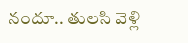నందూ.. తులసి వెళ్లి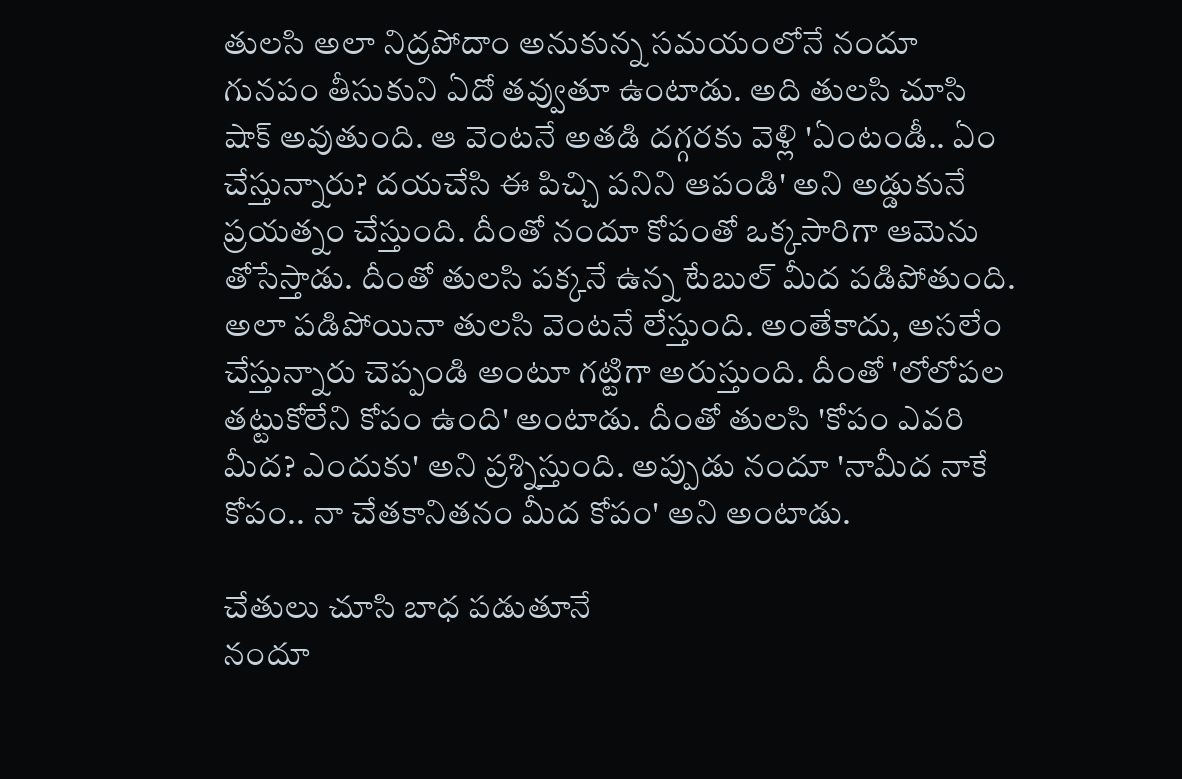తులసి అలా నిద్రపోదాం అనుకున్న సమయంలోనే నందూ గునపం తీసుకుని ఏదో తవ్వుతూ ఉంటాడు. అది తులసి చూసి షాక్ అవుతుంది. ఆ వెంటనే అతడి దగ్గరకు వెళ్లి 'ఏంటండీ.. ఏం చేస్తున్నారు? దయచేసి ఈ పిచ్చి పనిని ఆపండి' అని అడ్డుకునే ప్రయత్నం చేస్తుంది. దీంతో నందూ కోపంతో ఒక్కసారిగా ఆమెను తోసేస్తాడు. దీంతో తులసి పక్కనే ఉన్న టేబుల్ మీద పడిపోతుంది. అలా పడిపోయినా తులసి వెంటనే లేస్తుంది. అంతేకాదు, అసలేం చేస్తున్నారు చెప్పండి అంటూ గట్టిగా అరుస్తుంది. దీంతో 'లోలోపల తట్టుకోలేని కోపం ఉంది' అంటాడు. దీంతో తులసి 'కోపం ఎవరి మీద? ఎందుకు' అని ప్రశ్నిస్తుంది. అప్పుడు నందూ 'నామీద నాకే కోపం.. నా చేతకానితనం మీద కోపం' అని అంటాడు.

చేతులు చూసి బాధ పడుతూనే
నందూ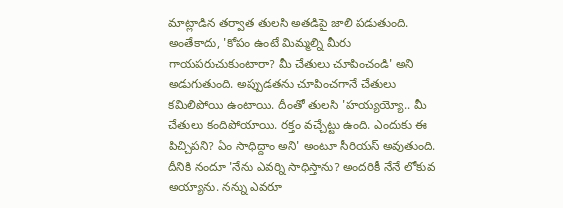మాట్లాడిన తర్వాత తులసి అతడిపై జాలి పడుతుంది. అంతేకాదు, 'కోపం ఉంటే మిమ్మల్ని మీరు గాయపరుచుకుంటారా? మీ చేతులు చూపించండి' అని అడుగుతుంది. అప్పుడతను చూపించగానే చేతులు కమిలిపోయి ఉంటాయి. దీంతో తులసి 'హయ్యయ్యో.. మీ చేతులు కందిపోయాయి. రక్తం వచ్చేట్టు ఉంది. ఎందుకు ఈ పిచ్చిపని? ఏం సాధిద్దాం అని' అంటూ సీరియస్ అవుతుంది. దీనికి నందూ 'నేను ఎవర్ని సాధిస్తాను? అందరికీ నేనే లోకువ అయ్యాను. నన్ను ఎవరూ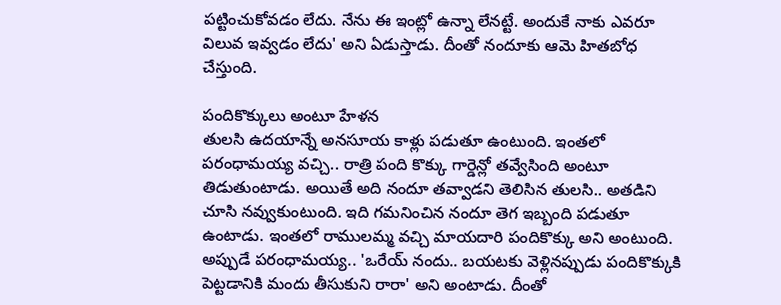పట్టించుకోవడం లేదు. నేను ఈ ఇంట్లో ఉన్నా లేనట్టే. అందుకే నాకు ఎవరూ విలువ ఇవ్వడం లేదు' అని ఏడుస్తాడు. దీంతో నందూకు ఆమె హితబోధ చేస్తుంది.

పందికొక్కులు అంటూ హేళన
తులసి ఉదయాన్నే అనసూయ కాళ్లు పడుతూ ఉంటుంది. ఇంతలో పరంధామయ్య వచ్చి.. రాత్రి పంది కొక్కు గార్డెన్లో తవ్వేసింది అంటూ తిడుతుంటాడు. అయితే అది నందూ తవ్వాడని తెలిసిన తులసి.. అతడిని చూసి నవ్వుకుంటుంది. ఇది గమనించిన నందూ తెగ ఇబ్బంది పడుతూ ఉంటాడు. ఇంతలో రాములమ్మ వచ్చి మాయదారి పందికొక్కు అని అంటుంది. అప్పుడే పరంధామయ్య.. 'ఒరేయ్ నందు.. బయటకు వెళ్లినప్పుడు పందికొక్కుకి పెట్టడానికి మందు తీసుకుని రారా' అని అంటాడు. దీంతో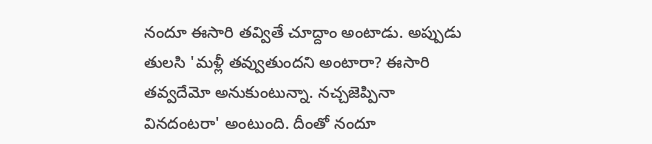నందూ ఈసారి తవ్వితే చూద్దాం అంటాడు. అప్పుడు తులసి 'మళ్లీ తవ్వుతుందని అంటారా? ఈసారి తవ్వదేమో అనుకుంటున్నా. నచ్చజెప్పినా వినదంటరా' అంటుంది. దీంతో నందూ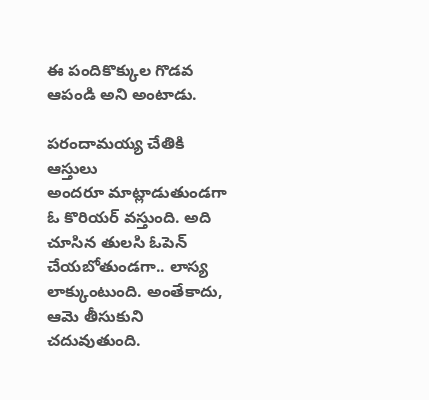ఈ పందికొక్కుల గొడవ ఆపండి అని అంటాడు.

పరందామయ్య చేతికి ఆస్తులు
అందరూ మాట్లాడుతుండగా ఓ కొరియర్ వస్తుంది. అది చూసిన తులసి ఓపెన్ చేయబోతుండగా.. లాస్య లాక్కుంటుంది. అంతేకాదు, ఆమె తీసుకుని చదువుతుంది.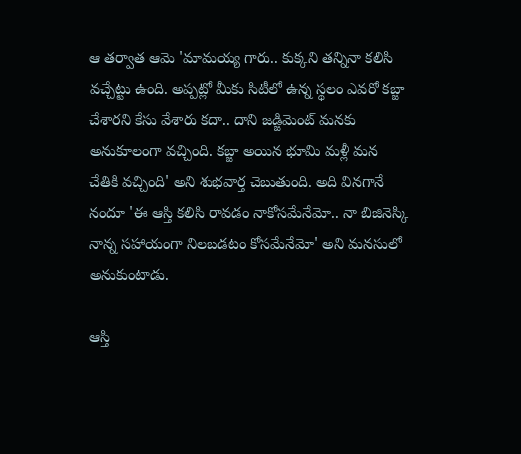ఆ తర్వాత ఆమె 'మామయ్య గారు.. కుక్కని తన్నినా కలిసి వచ్చేట్టు ఉంది. అప్పట్లో మీకు సిటీలో ఉన్న స్థలం ఎవరో కబ్జా చేశారని కేసు వేశారు కదా.. దాని జడ్జిమెంట్ మనకు అనుకూలంగా వచ్చింది. కబ్జా అయిన భూమి మళ్లీ మన చేతికి వచ్చింది' అని శుభవార్త చెబుతుంది. అది వినగానే నందూ 'ఈ ఆస్తి కలిసి రావడం నాకోసమేనేమో.. నా బిజినెస్కి నాన్న సహాయంగా నిలబడటం కోసమేనేమో' అని మనసులో అనుకుంటాడు.

ఆస్తి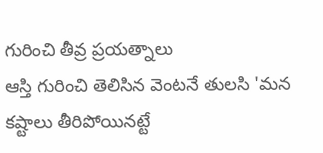గురించి తీవ్ర ప్రయత్నాలు
ఆస్తి గురించి తెలిసిన వెంటనే తులసి 'మన కష్టాలు తీరిపోయినట్టే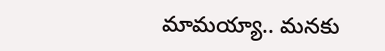మామయ్యా.. మనకు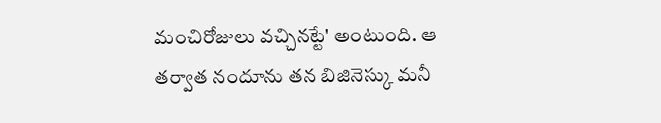మంచిరోజులు వచ్చినట్టే' అంటుంది. ఆ తర్వాత నందూను తన బిజినెస్కు మనీ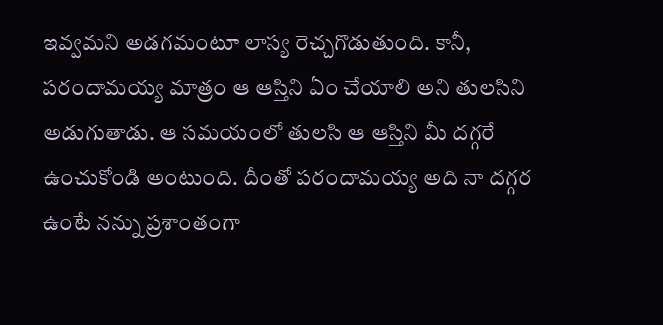ఇవ్వమని అడగమంటూ లాస్య రెచ్చగొడుతుంది. కానీ, పరందామయ్య మాత్రం ఆ ఆస్తిని ఏం చేయాలి అని తులసిని అడుగుతాడు. ఆ సమయంలో తులసి ఆ ఆస్తిని మీ దగ్గరే ఉంచుకోండి అంటుంది. దీంతో పరందామయ్య అది నా దగ్గర ఉంటే నన్ను ప్రశాంతంగా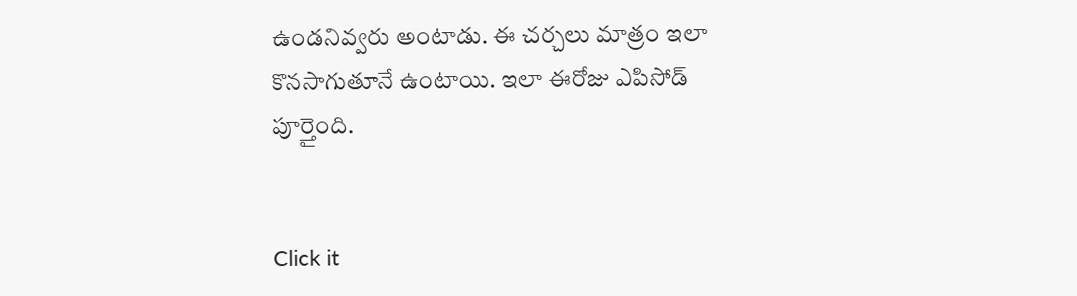ఉండనివ్వరు అంటాడు. ఈ చర్చలు మాత్రం ఇలా కొనసాగుతూనే ఉంటాయి. ఇలా ఈరోజు ఎపిసోడ్ పూర్తైంది.


Click it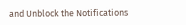and Unblock the Notifications